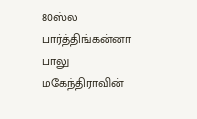80ஸ்ல பார்த்திங்கன்னா பாலு மகேந்திராவின்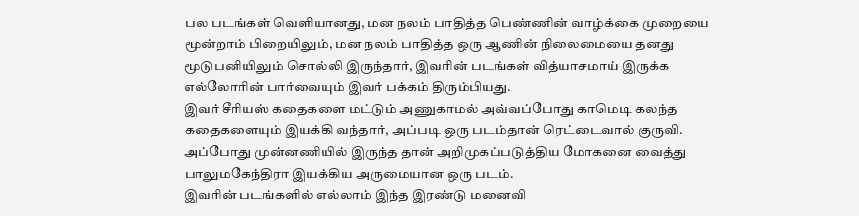பல படங்கள் வெளியானது, மன நலம் பாதித்த பெண்ணின் வாழ்க்கை முறையை மூன்றாம் பிறையிலும், மன நலம் பாதித்த ஒரு ஆணின் நிலைமையை தனது மூடுபனியிலும் சொல்லி இருந்தார், இவரின் படங்கள் வித்யாசமாய் இருக்க எல்லோரின் பார்வையும் இவர் பக்கம் திரும்பியது.
இவர் சீரியஸ் கதைகளை மட்டும் அணுகாமல் அவ்வப்போது காமெடி கலந்த கதைகளையும் இயக்கி வந்தார், அப்படி ஒரு படம்தான் ரெட்டைவால் குருவி.
அப்போது முன்னணியில் இருந்த தான் அறிமுகப்படுத்திய மோகனை வைத்து பாலுமகேந்திரா இயக்கிய அருமையான ஒரு படம்.
இவரின் படங்களில் எல்லாம் இந்த இரண்டு மனைவி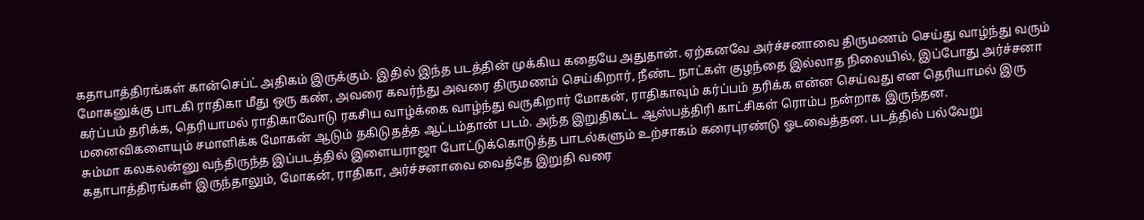கதாபாத்திரங்கள் கான்செப்ட் அதிகம் இருக்கும். இதில் இந்த படத்தின் முக்கிய கதையே அதுதான். ஏற்கனவே அர்ச்சனாவை திருமணம் செய்து வாழ்ந்து வரும் மோகனுக்கு பாடகி ராதிகா மீது ஒரு கண், அவரை கவர்ந்து அவரை திருமணம் செய்கிறார், நீண்ட நாட்கள் குழந்தை இல்லாத நிலையில், இப்போது அர்ச்சனா கர்ப்பம் தரிக்க, தெரியாமல் ராதிகாவோடு ரகசிய வாழ்க்கை வாழ்ந்து வருகிறார் மோகன், ராதிகாவும் கர்ப்பம் தரிக்க என்ன செய்வது என தெரியாமல் இரு மனைவிகளையும் சமாளிக்க மோகன் ஆடும் தகிடுதத்த ஆட்டம்தான் படம். அந்த இறுதிகட்ட ஆஸ்பத்திரி காட்சிகள் ரொம்ப நன்றாக இருந்தன.
சும்மா கலகலன்னு வந்திருந்த இப்படத்தில் இளையராஜா போட்டுக்கொடுத்த பாடல்களும் உற்சாகம் கரைபுரண்டு ஓடவைத்தன. படத்தில் பல்வேறு கதாபாத்திரங்கள் இருந்தாலும், மோகன், ராதிகா, அர்ச்சனாவை வைத்தே இறுதி வரை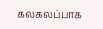கலகலப்பாக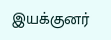இயக்குனர்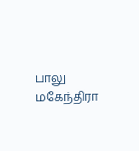பாலு மகேந்திரா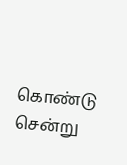கொண்டு சென்று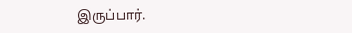இருப்பார்.